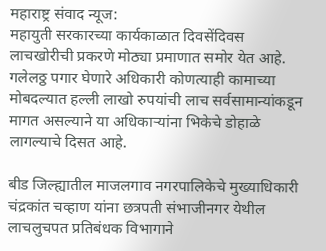महाराष्ट्र संवाद न्यूज:
महायुती सरकारच्या कार्यकाळात दिवसेंदिवस लाचखोरीची प्रकरणे मोठ्या प्रमाणात समोर येत आहे. गलेलठ्ठ पगार घेणारे अधिकारी कोणत्याही कामाच्या मोबदल्यात हल्ली लाखो रुपयांची लाच सर्वसामान्यांकडून मागत असल्याने या अधिकाऱ्यांना भिकेचे डोहाळे लागल्याचे दिसत आहे.

बीड जिल्ह्यातील माजलगाव नगरपालिकेचे मुख्याधिकारी चंद्रकांत चव्हाण यांना छत्रपती संभाजीनगर येथील लाचलुचपत प्रतिबंधक विभागाने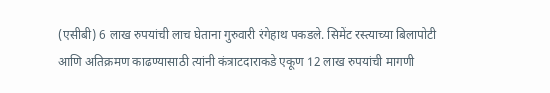(एसीबी) 6 लाख रुपयांची लाच घेताना गुरुवारी रंगेहाथ पकडले. सिमेंट रस्त्याच्या बिलापोटी आणि अतिक्रमण काढण्यासाठी त्यांनी कंत्राटदाराकडे एकूण 12 लाख रुपयांची मागणी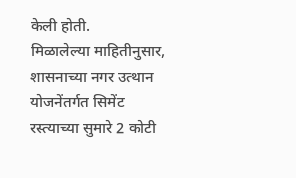केली होती.
मिळालेल्या माहितीनुसार, शासनाच्या नगर उत्थान योजनेंतर्गत सिमेंट रस्त्याच्या सुमारे 2 कोटी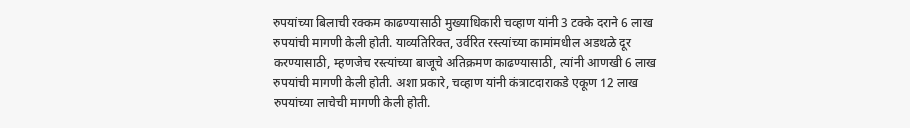रुपयांच्या बिलाची रक्कम काढण्यासाठी मुख्याधिकारी चव्हाण यांनी 3 टक्के दराने 6 लाख रुपयांची मागणी केली होती. याव्यतिरिक्त, उर्वरित रस्त्यांच्या कामांमधील अडथळे दूर करण्यासाठी, म्हणजेच रस्त्यांच्या बाजूचे अतिक्रमण काढण्यासाठी, त्यांनी आणखी 6 लाख रुपयांची मागणी केली होती. अशा प्रकारे, चव्हाण यांनी कंत्राटदाराकडे एकूण 12 लाख रुपयांच्या लाचेची मागणी केली होती.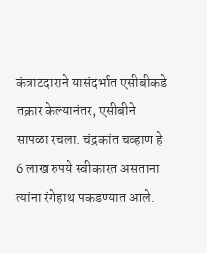कंत्राटदाराने यासंदर्भात एसीबीकडे तक्रार केल्यानंतर, एसीबीने सापळा रचला. चंद्रकांत चव्हाण हे 6 लाख रुपये स्वीकारत असताना त्यांना रंगेहाथ पकडण्यात आले.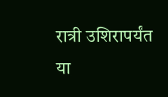रात्री उशिरापर्यंत या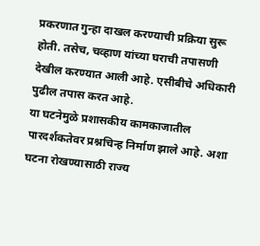प्रकरणात गुन्हा दाखल करण्याची प्रक्रिया सुरू होती. तसेच, चव्हाण यांच्या घराची तपासणी देखील करण्यात आली आहे. एसीबीचे अधिकारी पुढील तपास करत आहे.
या घटनेमुळे प्रशासकीय कामकाजातील पारदर्शकतेवर प्रश्नचिन्ह निर्माण झाले आहे. अशा घटना रोखण्यासाठी राज्य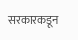सरकारकडून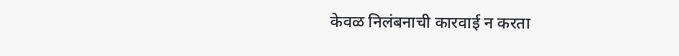केवळ निलंबनाची कारवाई न करता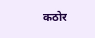कठोर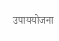उपाययोजना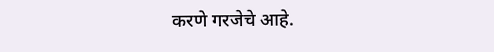करणे गरजेचे आहे.